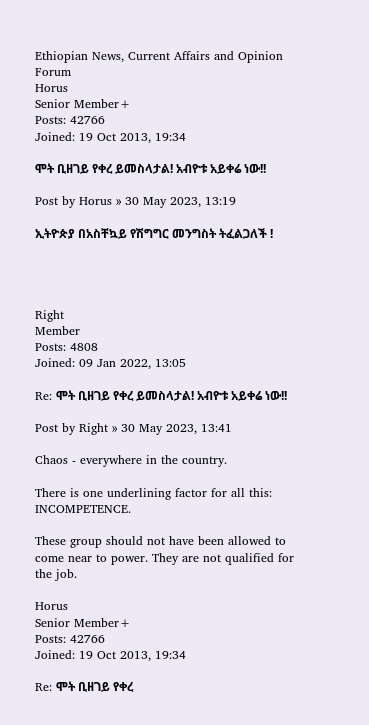Ethiopian News, Current Affairs and Opinion Forum
Horus
Senior Member+
Posts: 42766
Joined: 19 Oct 2013, 19:34

ሞት ቢዘገይ የቀረ ይመስላታል! አብዮቱ አይቀሬ ነው!!

Post by Horus » 30 May 2023, 13:19

ኢትዮጵያ በአስቸኳይ የሽግግር መንግስት ትፈልጋለች !




Right
Member
Posts: 4808
Joined: 09 Jan 2022, 13:05

Re: ሞት ቢዘገይ የቀረ ይመስላታል! አብዮቱ አይቀሬ ነው!!

Post by Right » 30 May 2023, 13:41

Chaos - everywhere in the country.

There is one underlining factor for all this: INCOMPETENCE.

These group should not have been allowed to come near to power. They are not qualified for the job.

Horus
Senior Member+
Posts: 42766
Joined: 19 Oct 2013, 19:34

Re: ሞት ቢዘገይ የቀረ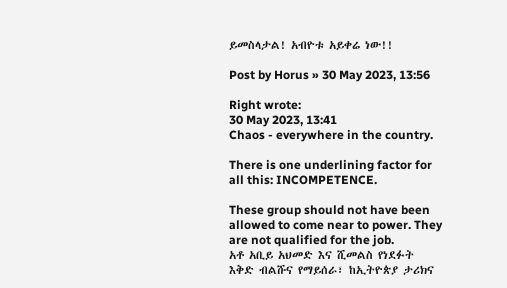ይመስላታል! አብዮቱ አይቀሬ ነው!!

Post by Horus » 30 May 2023, 13:56

Right wrote:
30 May 2023, 13:41
Chaos - everywhere in the country.

There is one underlining factor for all this: INCOMPETENCE.

These group should not have been allowed to come near to power. They are not qualified for the job.
አቶ አቢይ አህመድ እና ሺመልስ የነደፉት እቅድ ብልሹና የማይሰራ፣ ከኢትዮጵያ ታሪክና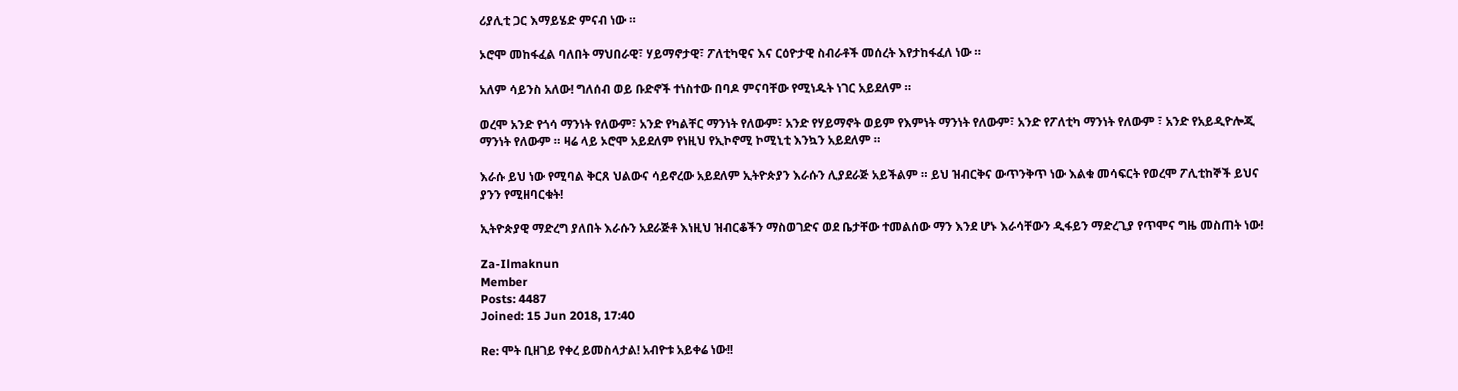ሪያሊቲ ጋር እማይሄድ ምናብ ነው ።

ኦሮሞ መከፋፈል ባለበት ማህበራዊ፣ ሃይማኖታዊ፣ ፖለቲካዊና እና ርዕዮታዊ ስብራቶች መሰረት እየታከፋፈለ ነው ።

አለም ሳይንስ አለው! ግለሰብ ወይ ቡድኖች ተነስተው በባዶ ምናባቸው የሚነዱት ነገር አይደለም ።

ወረሞ አንድ የጎሳ ማንነት የለውም፣ አንድ የካልቸር ማንነት የለውም፣ አንድ የሃይማኖት ወይም የእምነት ማንነት የለውም፣ አንድ የፖለቲካ ማንነት የለውም ፣ አንድ የአይዲዮሎጂ ማንነት የለውም ። ዛሬ ላይ ኦሮሞ አይደለም የነዚህ የኢኮኖሚ ኮሚኒቲ እንኳን አይደለም ።

እራሱ ይህ ነው የሚባል ቅርጸ ህልውና ሳይኖረው አይደለም ኢትዮጵያን እራሱን ሊያደራጅ አይችልም ። ይህ ዝብርቅና ውጥንቅጥ ነው እልቁ መሳፍርት የወረሞ ፖሊቲከኞች ይህና ያንን የሚዘባርቁት!

ኢትዮጵያዊ ማድረግ ያለበት እራሱን አደራጅቶ እነዚህ ዝብርቆችን ማስወገድና ወደ ቤታቸው ተመልሰው ማን እንደ ሆኑ እራሳቸውን ዲፋይን ማድረጊያ የጥሞና ግዜ መስጠት ነው!

Za-Ilmaknun
Member
Posts: 4487
Joined: 15 Jun 2018, 17:40

Re: ሞት ቢዘገይ የቀረ ይመስላታል! አብዮቱ አይቀሬ ነው!!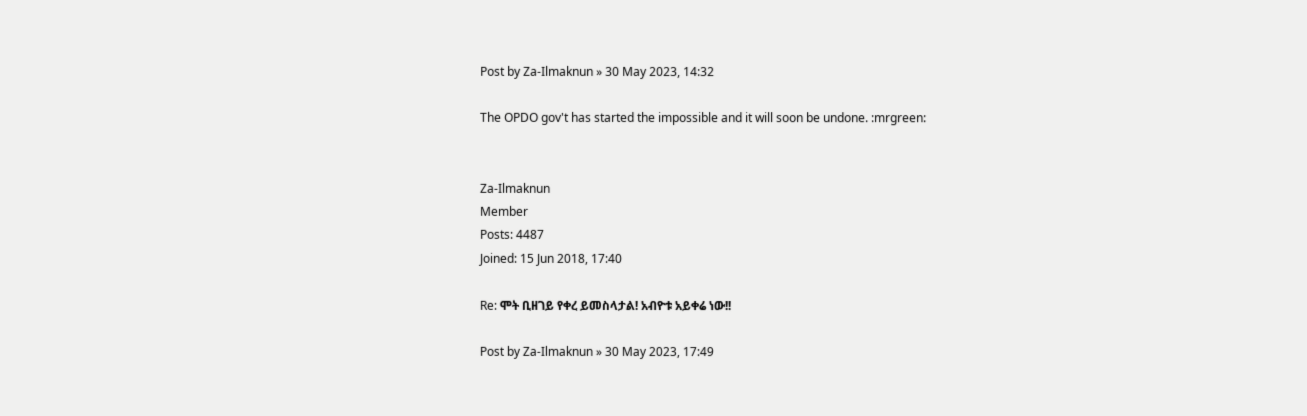Post by Za-Ilmaknun » 30 May 2023, 14:32

The OPDO gov't has started the impossible and it will soon be undone. :mrgreen:


Za-Ilmaknun
Member
Posts: 4487
Joined: 15 Jun 2018, 17:40

Re: ሞት ቢዘገይ የቀረ ይመስላታል! አብዮቱ አይቀሬ ነው!!

Post by Za-Ilmaknun » 30 May 2023, 17:49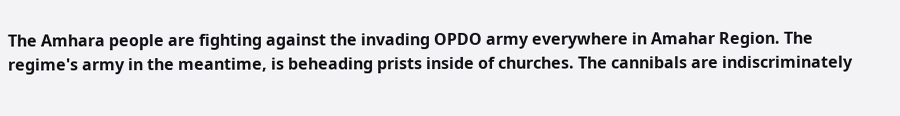The Amhara people are fighting against the invading OPDO army everywhere in Amahar Region. The regime's army in the meantime, is beheading prists inside of churches. The cannibals are indiscriminately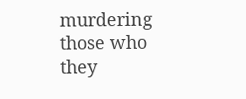murdering those who they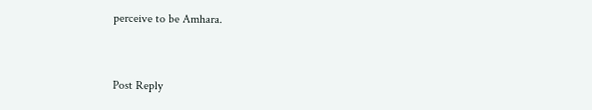perceive to be Amhara.


Post Reply